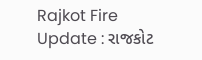Rajkot Fire Update : રાજકોટ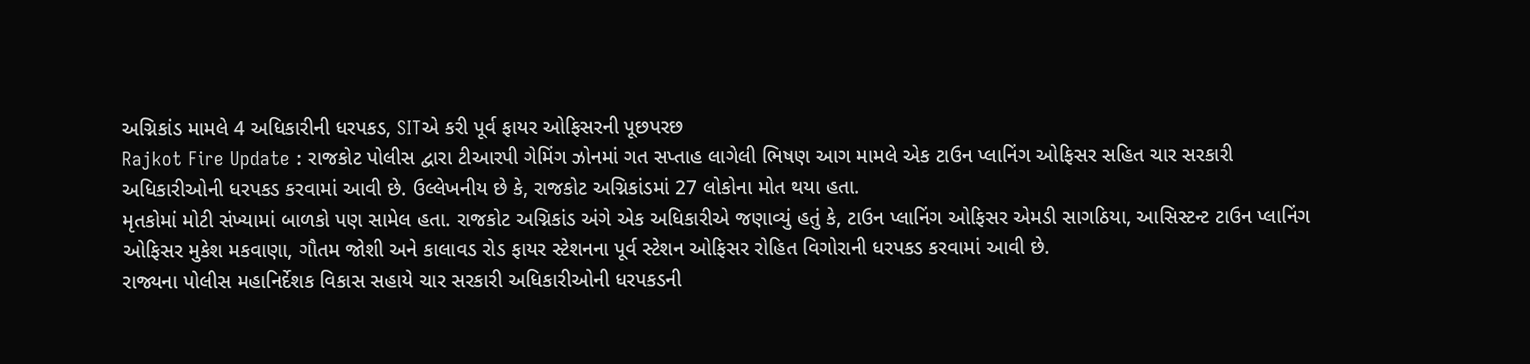અગ્નિકાંડ મામલે 4 અધિકારીની ધરપકડ, SITએ કરી પૂર્વ ફાયર ઓફિસરની પૂછપરછ
Rajkot Fire Update : રાજકોટ પોલીસ દ્વારા ટીઆરપી ગેમિંગ ઝોનમાં ગત સપ્તાહ લાગેલી ભિષણ આગ મામલે એક ટાઉન પ્લાનિંગ ઓફિસર સહિત ચાર સરકારી અધિકારીઓની ધરપકડ કરવામાં આવી છે. ઉલ્લેખનીય છે કે, રાજકોટ અગ્નિકાંડમાં 27 લોકોના મોત થયા હતા.
મૃતકોમાં મોટી સંખ્યામાં બાળકો પણ સામેલ હતા. રાજકોટ અગ્નિકાંડ અંગે એક અધિકારીએ જણાવ્યું હતું કે, ટાઉન પ્લાનિંગ ઓફિસર એમડી સાગઠિયા, આસિસ્ટન્ટ ટાઉન પ્લાનિંગ ઓફિસર મુકેશ મકવાણા, ગૌતમ જોશી અને કાલાવડ રોડ ફાયર સ્ટેશનના પૂર્વ સ્ટેશન ઓફિસર રોહિત વિગોરાની ધરપકડ કરવામાં આવી છે.
રાજ્યના પોલીસ મહાનિર્દેશક વિકાસ સહાયે ચાર સરકારી અધિકારીઓની ધરપકડની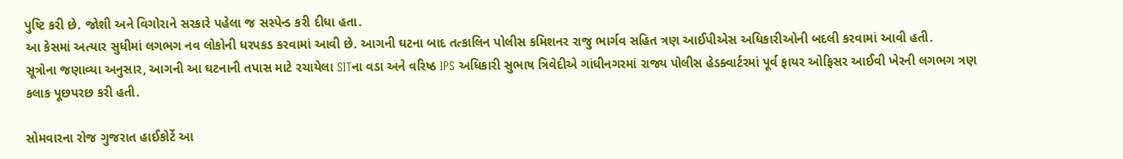પુષ્ટિ કરી છે. જોશી અને વિગોરાને સરકારે પહેલા જ સસ્પેન્ડ કરી દીધા હતા.
આ કેસમાં અત્યાર સુધીમાં લગભગ નવ લોકોની ધરપકડ કરવામાં આવી છે. આગની ઘટના બાદ તત્કાલિન પોલીસ કમિશનર રાજુ ભાર્ગવ સહિત ત્રણ આઈપીએસ અધિકારીઓની બદલી કરવામાં આવી હતી.
સૂત્રોના જણાવ્યા અનુસાર, આગની આ ઘટનાની તપાસ માટે રચાયેલા SITના વડા અને વરિષ્ઠ IPS અધિકારી સુભાષ ત્રિવેદીએ ગાંધીનગરમાં રાજ્ય પોલીસ હેડક્વાર્ટરમાં પૂર્વ ફાયર ઓફિસર આઈવી ખેરની લગભગ ત્રણ કલાક પૂછપરછ કરી હતી.

સોમવારના રોજ ગુજરાત હાઈકોર્ટે આ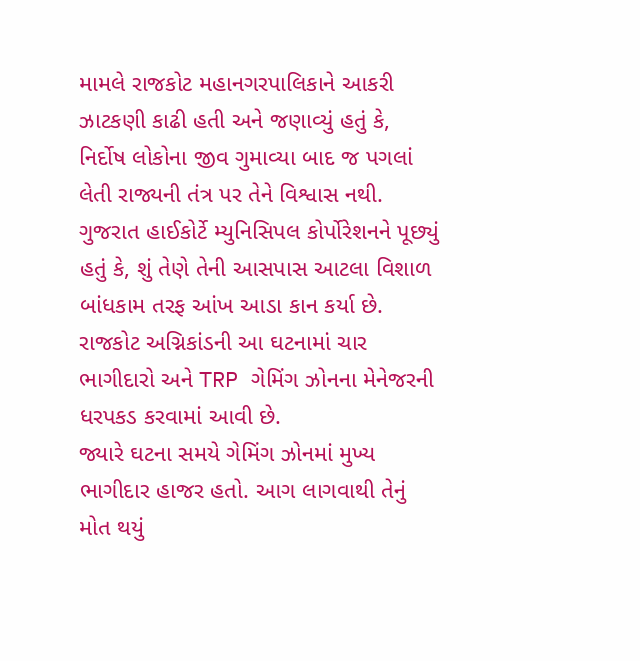મામલે રાજકોટ મહાનગરપાલિકાને આકરી ઝાટકણી કાઢી હતી અને જણાવ્યું હતું કે, નિર્દોષ લોકોના જીવ ગુમાવ્યા બાદ જ પગલાં લેતી રાજ્યની તંત્ર પર તેને વિશ્વાસ નથી.
ગુજરાત હાઈકોર્ટે મ્યુનિસિપલ કોર્પોરેશનને પૂછ્યું હતું કે, શું તેણે તેની આસપાસ આટલા વિશાળ બાંધકામ તરફ આંખ આડા કાન કર્યા છે. રાજકોટ અગ્નિકાંડની આ ઘટનામાં ચાર ભાગીદારો અને TRP ગેમિંગ ઝોનના મેનેજરની ધરપકડ કરવામાં આવી છે.
જ્યારે ઘટના સમયે ગેમિંગ ઝોનમાં મુખ્ય ભાગીદાર હાજર હતો. આગ લાગવાથી તેનું મોત થયું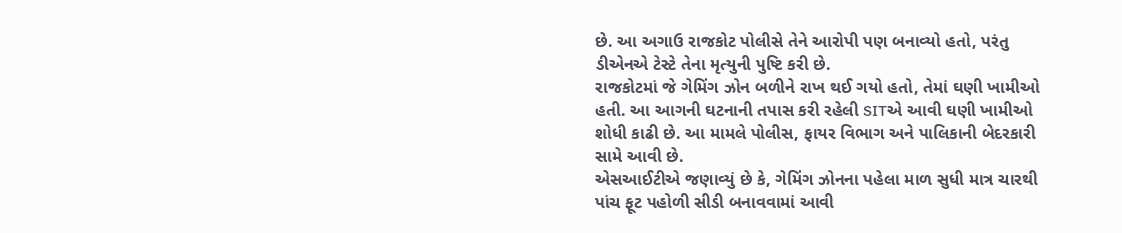છે. આ અગાઉ રાજકોટ પોલીસે તેને આરોપી પણ બનાવ્યો હતો, પરંતુ ડીએનએ ટેસ્ટે તેના મૃત્યુની પુષ્ટિ કરી છે.
રાજકોટમાં જે ગેમિંગ ઝોન બળીને રાખ થઈ ગયો હતો, તેમાં ઘણી ખામીઓ હતી. આ આગની ઘટનાની તપાસ કરી રહેલી SITએ આવી ઘણી ખામીઓ શોધી કાઢી છે. આ મામલે પોલીસ, ફાયર વિભાગ અને પાલિકાની બેદરકારી સામે આવી છે.
એસઆઈટીએ જણાવ્યું છે કે, ગેમિંગ ઝોનના પહેલા માળ સુધી માત્ર ચારથી પાંચ ફૂટ પહોળી સીડી બનાવવામાં આવી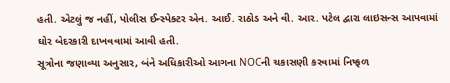હતી. એટલું જ નહીં, પોલીસ ઈન્સ્પેક્ટર એન. આઈ. રાઠોડ અને વી. આર. પટેલ દ્વારા લાઇસન્સ આપવામાં ઘોર બેદરકારી દાખવવામાં આવી હતી.
સૂત્રોના જણાવ્યા અનુસાર, બંને અધિકારીઓ આગના NOCની ચકાસણી કરવામાં નિષ્ફળ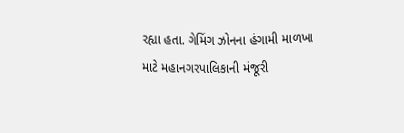રહ્યા હતા. ગેમિંગ ઝોનના હંગામી માળખા માટે મહાનગરપાલિકાની મંજૂરી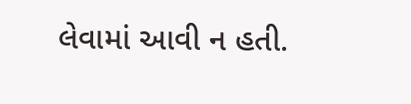લેવામાં આવી ન હતી.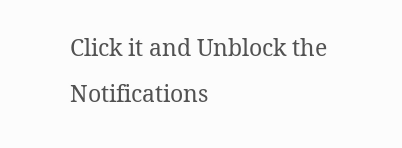Click it and Unblock the Notifications